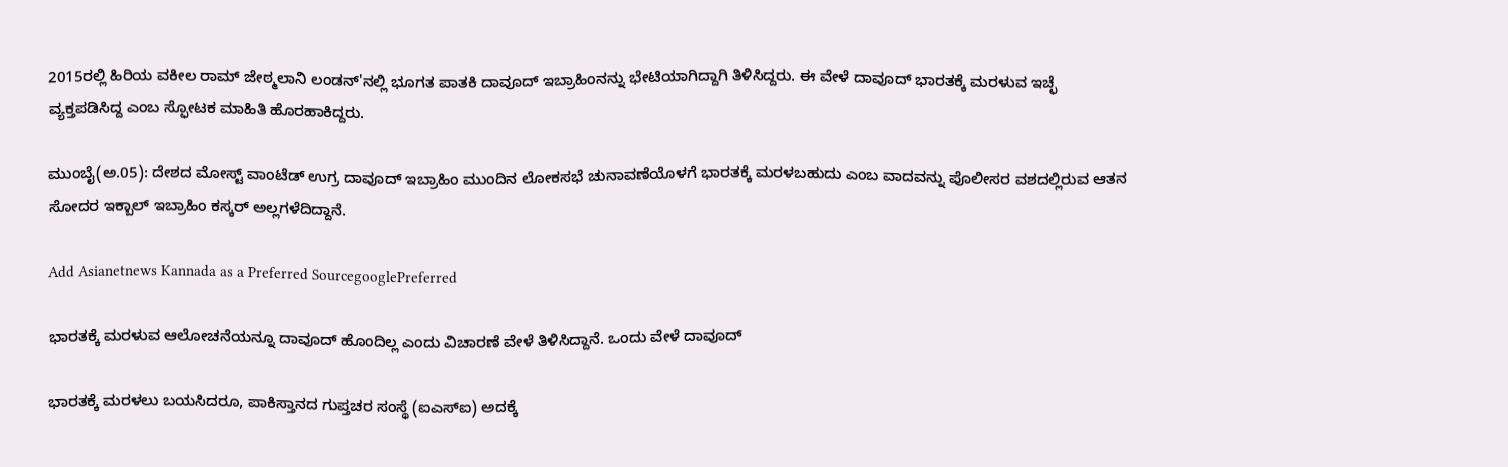2015ರಲ್ಲಿ ಹಿರಿಯ ವಕೀಲ ರಾಮ್ ಜೇಠ್ಮಲಾನಿ ಲಂಡನ್'ನಲ್ಲಿ ಭೂಗತ ಪಾತಕಿ ದಾವೂದ್ ಇಬ್ರಾಹಿಂನನ್ನು ಭೇಟಿಯಾಗಿದ್ದಾಗಿ ತಿಳಿಸಿದ್ದರು. ಈ ವೇಳೆ ದಾವೂದ್ ಭಾರತಕ್ಕೆ ಮರಳುವ ಇಚ್ಛೆ ವ್ಯಕ್ತಪಡಿಸಿದ್ದ ಎಂಬ ಸ್ಫೋಟಕ ಮಾಹಿತಿ ಹೊರಹಾಕಿದ್ದರು.

ಮುಂಬೈ(ಅ.05): ದೇಶದ ಮೋಸ್ಟ್ ವಾಂಟೆಡ್ ಉಗ್ರ ದಾವೂದ್ ಇಬ್ರಾಹಿಂ ಮುಂದಿನ ಲೋಕಸಭೆ ಚುನಾವಣೆಯೊಳಗೆ ಭಾರತಕ್ಕೆ ಮರಳಬಹುದು ಎಂಬ ವಾದವನ್ನು ಪೊಲೀಸರ ವಶದಲ್ಲಿರುವ ಆತನ ಸೋದರ ಇಕ್ಬಾಲ್ ಇಬ್ರಾಹಿಂ ಕಸ್ಕರ್ ಅಲ್ಲಗಳೆದಿದ್ದಾನೆ.

Add Asianetnews Kannada as a Preferred SourcegooglePreferred

ಭಾರತಕ್ಕೆ ಮರಳುವ ಆಲೋಚನೆಯನ್ನೂ ದಾವೂದ್ ಹೊಂದಿಲ್ಲ ಎಂದು ವಿಚಾರಣೆ ವೇಳೆ ತಿಳಿಸಿದ್ದಾನೆ. ಒಂದು ವೇಳೆ ದಾವೂದ್

ಭಾರತಕ್ಕೆ ಮರಳಲು ಬಯಸಿದರೂ, ಪಾಕಿಸ್ತಾನದ ಗುಪ್ತಚರ ಸಂಸ್ಥೆ (ಐಎಸ್‌ಐ) ಅದಕ್ಕೆ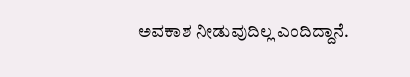ಅವಕಾಶ ನೀಡುವುದಿಲ್ಲ ಎಂದಿದ್ದಾನೆ.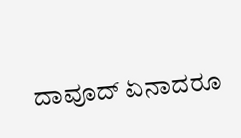ದಾವೂದ್ ಏನಾದರೂ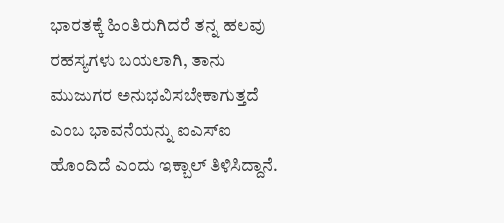ಭಾರತಕ್ಕೆ ಹಿಂತಿರುಗಿದರೆ ತನ್ನ ಹಲವು ರಹಸ್ಯಗಳು ಬಯಲಾಗಿ, ತಾನು ಮುಜುಗರ ಅನುಭವಿಸಬೇಕಾಗುತ್ತದೆ ಎಂಬ ಭಾವನೆಯನ್ನು ಐಎಸ್‌ಐ ಹೊಂದಿದೆ ಎಂದು ಇಕ್ಬಾಲ್ ತಿಳಿಸಿದ್ದಾನೆ.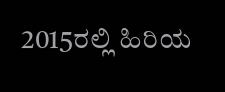2015ರಲ್ಲಿ ಹಿರಿಯ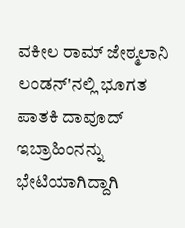ವಕೀಲ ರಾಮ್ ಜೇಠ್ಮಲಾನಿ ಲಂಡನ್'ನಲ್ಲಿ ಭೂಗತ ಪಾತಕಿ ದಾವೂದ್ ಇಬ್ರಾಹಿಂನನ್ನು ಭೇಟಿಯಾಗಿದ್ದಾಗಿ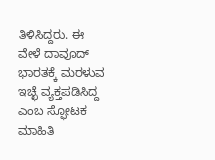ತಿಳಿಸಿದ್ದರು. ಈ ವೇಳೆ ದಾವೂದ್ ಭಾರತಕ್ಕೆ ಮರಳುವ ಇಚ್ಛೆ ವ್ಯಕ್ತಪಡಿಸಿದ್ದ ಎಂಬ ಸ್ಫೋಟಕ ಮಾಹಿತಿ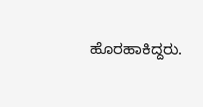ಹೊರಹಾಕಿದ್ದರು.